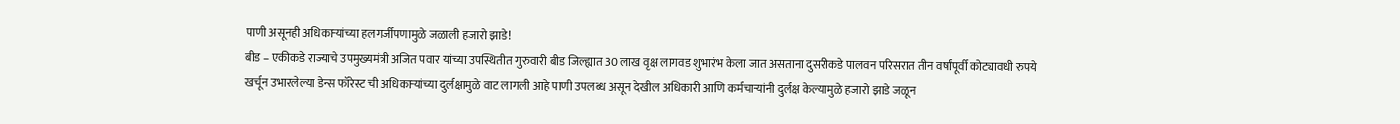पाणी असूनही अधिकाऱ्यांच्या हलगर्जीपणामुळे जळाली हजारो झाडे!
बीड – एकीकडे राज्याचे उपमुख्यमंत्री अजित पवार यांच्या उपस्थितीत गुरुवारी बीड जिल्ह्यात 30 लाख वृक्ष लागवड शुभारंभ केला जात असताना दुसरीकडे पालवन परिसरात तीन वर्षांपूर्वी कोट्यावधी रुपये खर्चून उभारलेल्या डेन्स फॉरेस्ट ची अधिकाऱ्यांच्या दुर्लक्षामुळे वाट लागली आहे पाणी उपलब्ध असून देखील अधिकारी आणि कर्मचाऱ्यांनी दुर्लक्ष केल्यामुळे हजारो झाडे जळून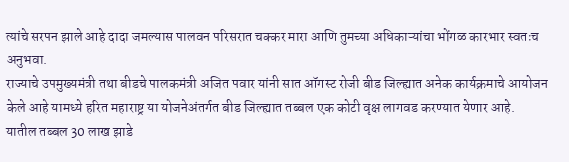त्यांचे सरपन झाले आहे दादा जमल्यास पालवन परिसरात चक्कर मारा आणि तुमच्या अधिकाऱ्यांचा भोंगळ कारभार स्वतःच अनुभवा.
राज्याचे उपमुख्यमंत्री तथा बीडचे पालकमंत्री अजित पवार यांनी सात ऑगस्ट रोजी बीड जिल्ह्यात अनेक कार्यक्रमाचे आयोजन केले आहे यामध्ये हरित महाराष्ट्र या योजनेअंतर्गत बीड जिल्ह्यात तब्बल एक कोटी वृक्ष लागवड करण्यात येणार आहे.
यातील तब्बल 30 लाख झाडे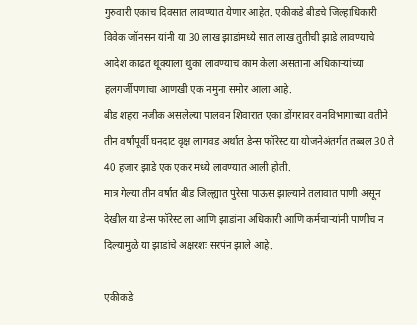गुरुवारी एकाच दिवसात लावण्यात येणार आहेत. एकीकडे बीडचे जिल्हाधिकारी विवेक जॉनसन यांनी या 30 लाख झाडांमध्ये सात लाख तुतीची झाडे लावण्याचे आदेश काढत थूक्याला थुका लावण्याच काम केला असताना अधिकाऱ्यांच्या हलगर्जीपणाचा आणखी एक नमुना समोर आला आहे.
बीड शहरा नजीक असलेल्या पालवन शिवारात एका डोंगरावर वनविभागाच्या वतीने तीन वर्षांपूर्वी घनदाट वृक्ष लागवड अर्थात डेन्स फॉरेस्ट या योजनेअंतर्गत तब्बल 30 ते 40 हजार झाडे एक एकर मध्ये लावण्यात आली होती.
मात्र गेल्या तीन वर्षात बीड जिल्ह्यात पुरेसा पाऊस झाल्याने तलावात पाणी असून देखील या डेन्स फॉरेस्ट ला आणि झाडांना अधिकारी आणि कर्मचाऱ्यांनी पाणीच न दिल्यामुळे या झाडांचे अक्षरशः सरपंन झाले आहे.

एकीकडे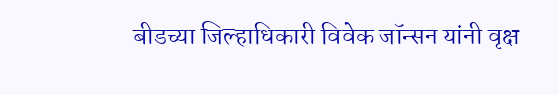बीडच्या जिल्हाधिकारी विवेक जॉन्सन यांनी वृक्ष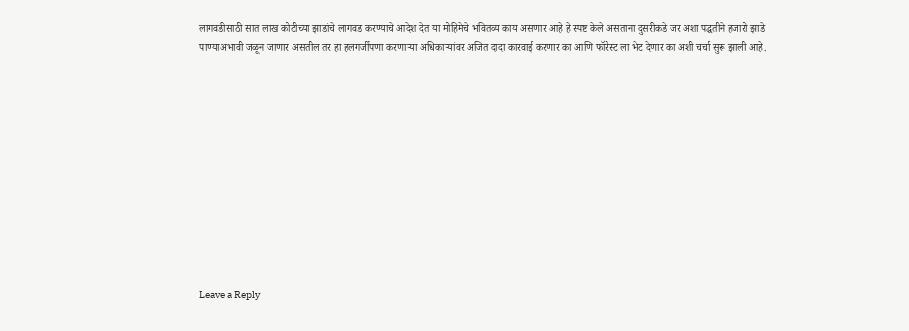लागवडीसाठी सात लाख कोटीच्या झाडांचे लागवड करण्याचे आदेश देत या मोहिमेचे भवितव्य काय असणार आहे हे स्पष्ट केले असताना दुसरीकडे जर अशा पद्धतीने हजारो झाडे पाण्याअभावी जळून जाणार असतील तर हा हलगर्जीपणा करणाऱ्या अधिकाऱ्यांवर अजित दादा कारवाई करणार का आणि फॉरेस्ट ला भेट देणार का अशी चर्चा सुरू झाली आहे.












Leave a Reply